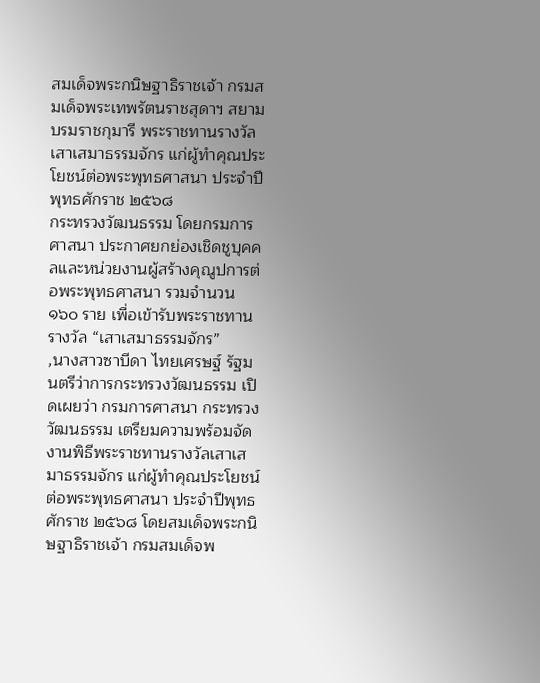สมเด็จพระกนิษฐาธิราชเจ้า กรมสมเด็จพระเทพรัตนราชสุดาฯ สยามบรมราชกุมารี พระราชทานรางวัลเสาเสมาธรรมจักร แก่ผู้ทำคุณประโยชน์ต่อพระพุทธศาสนา ประจำปีพุทธศักราช ๒๕๖๘
กระทรวงวัฒนธรรม โดยกรมการศาสนา ประกาศยกย่องเชิดชูบุคคลและหน่วยงานผู้สร้างคุณูปการต่อพระพุทธศาสนา รวมจำนวน ๑๖๐ ราย เพื่อเข้ารับพระราชทานรางวัล “เสาเสมาธรรมจักร”
,นางสาวซาบีดา ไทยเศรษฐ์ รัฐมนตรีว่าการกระทรวงวัฒนธรรม เปิดเผยว่า กรมการศาสนา กระทรวงวัฒนธรรม เตรียมความพร้อมจัดงานพิธีพระราชทานรางวัลเสาเสมาธรรมจักร แก่ผู้ทำคุณประโยชน์ต่อพระพุทธศาสนา ประจำปีพุทธศักราช ๒๕๖๘ โดยสมเด็จพระกนิษฐาธิราชเจ้า กรมสมเด็จพ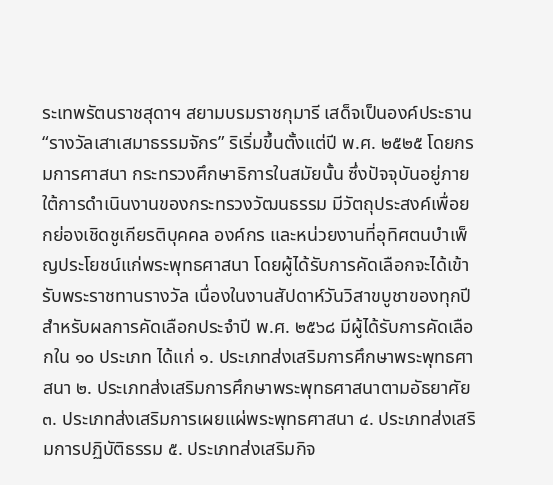ระเทพรัตนราชสุดาฯ สยามบรมราชกุมารี เสด็จเป็นองค์ประธาน
“รางวัลเสาเสมาธรรมจักร” ริเริ่มขึ้นตั้งแต่ปี พ.ศ. ๒๕๒๕ โดยกรมการศาสนา กระทรวงศึกษาธิการในสมัยนั้น ซึ่งปัจจุบันอยู่ภายใต้การดำเนินงานของกระทรวงวัฒนธรรม มีวัตถุประสงค์เพื่อยกย่องเชิดชูเกียรติบุคคล องค์กร และหน่วยงานที่อุทิศตนบำเพ็ญประโยชน์แก่พระพุทธศาสนา โดยผู้ได้รับการคัดเลือกจะได้เข้ารับพระราชทานรางวัล เนื่องในงานสัปดาห์วันวิสาขบูชาของทุกปี
สำหรับผลการคัดเลือกประจำปี พ.ศ. ๒๕๖๘ มีผู้ได้รับการคัดเลือกใน ๑๐ ประเภท ได้แก่ ๑. ประเภทส่งเสริมการศึกษาพระพุทธศาสนา ๒. ประเภทส่งเสริมการศึกษาพระพุทธศาสนาตามอัธยาศัย ๓. ประเภทส่งเสริมการเผยแผ่พระพุทธศาสนา ๔. ประเภทส่งเสริมการปฏิบัติธรรม ๕. ประเภทส่งเสริมกิจ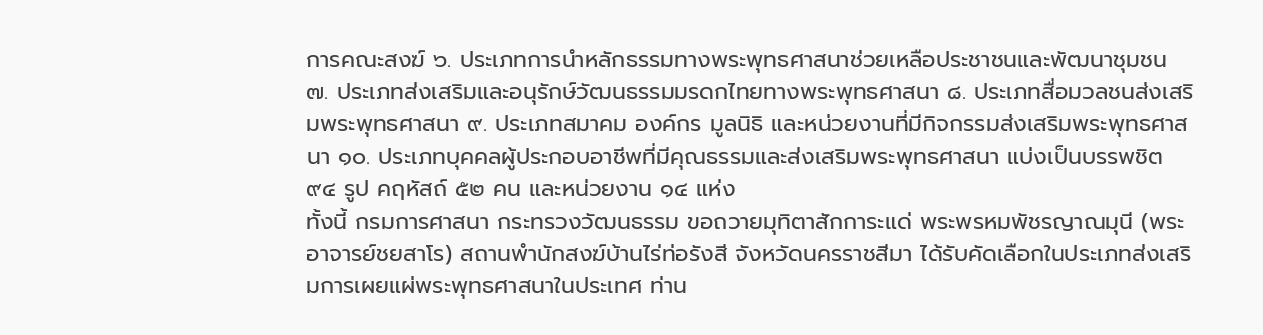การคณะสงฆ์ ๖. ประเภทการนำหลักธรรมทางพระพุทธศาสนาช่วยเหลือประชาชนและพัฒนาชุมชน ๗. ประเภทส่งเสริมและอนุรักษ์วัฒนธรรมมรดกไทยทางพระพุทธศาสนา ๘. ประเภทสื่อมวลชนส่งเสริมพระพุทธศาสนา ๙. ประเภทสมาคม องค์กร มูลนิธิ และหน่วยงานที่มีกิจกรรมส่งเสริมพระพุทธศาสนา ๑๐. ประเภทบุคคลผู้ประกอบอาชีพที่มีคุณธรรมและส่งเสริมพระพุทธศาสนา แบ่งเป็นบรรพชิต ๙๔ รูป คฤหัสถ์ ๕๒ คน และหน่วยงาน ๑๔ แห่ง
ทั้งนี้ กรมการศาสนา กระทรวงวัฒนธรรม ขอถวายมุทิตาสักการะแด่ พระพรหมพัชรญาณมุนี (พระอาจารย์ชยสาโร) สถานพำนักสงฆ์บ้านไร่ท่อรังสี จังหวัดนครราชสีมา ได้รับคัดเลือกในประเภทส่งเสริมการเผยแผ่พระพุทธศาสนาในประเทศ ท่าน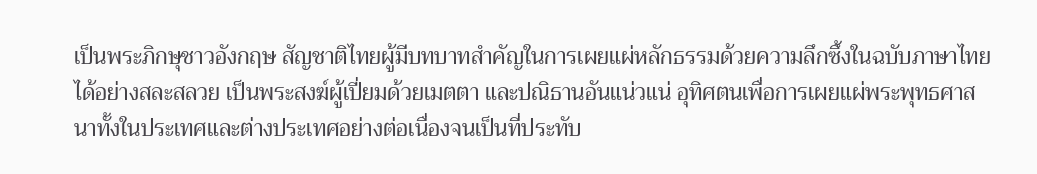เป็นพระภิกษุชาวอังกฤษ สัญชาติไทยผู้มีบทบาทสำคัญในการเผยแผ่หลักธรรมด้วยความลึกซึ้งในฉบับภาษาไทยได้อย่างสละสลวย เป็นพระสงฆ์ผู้เปี่ยมด้วยเมตตา และปณิธานอันแน่วแน่ อุทิศตนเพื่อการเผยแผ่พระพุทธศาสนาทั้งในประเทศและต่างประเทศอย่างต่อเนื่องจนเป็นที่ประทับ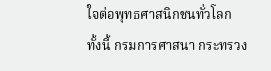ใจต่อพุทธศาสนิกชนทั่วโลก
ทั้งนี้ กรมการศาสนา กระทรวง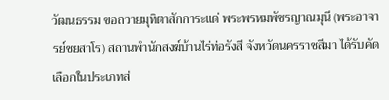วัฒนธรรม ขอถวายมุทิตาสักการะแด่ พระพรหมพัชรญาณมุนี (พระอาจารย์ชยสาโร) สถานพำนักสงฆ์บ้านไร่ท่อรังสี จังหวัดนครราชสีมา ได้รับคัดเลือกในประเภทส่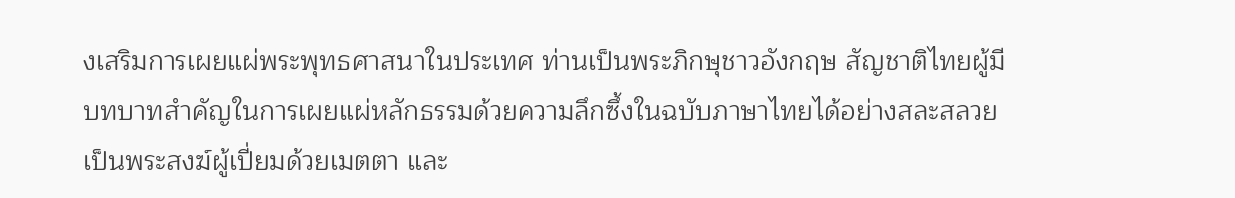งเสริมการเผยแผ่พระพุทธศาสนาในประเทศ ท่านเป็นพระภิกษุชาวอังกฤษ สัญชาติไทยผู้มีบทบาทสำคัญในการเผยแผ่หลักธรรมด้วยความลึกซึ้งในฉบับภาษาไทยได้อย่างสละสลวย เป็นพระสงฆ์ผู้เปี่ยมด้วยเมตตา และ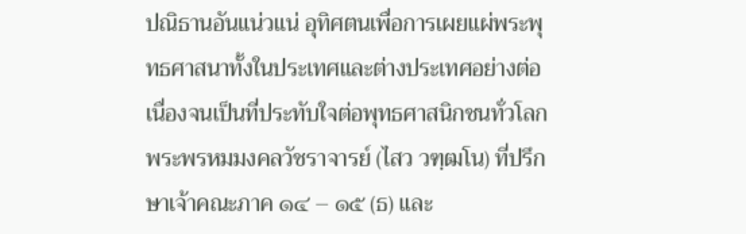ปณิธานอันแน่วแน่ อุทิศตนเพื่อการเผยแผ่พระพุทธศาสนาทั้งในประเทศและต่างประเทศอย่างต่อเนื่องจนเป็นที่ประทับใจต่อพุทธศาสนิกชนทั่วโลก
พระพรหมมงคลวัชราจารย์ (ไสว วฑฺฒโน) ที่ปรึกษาเจ้าคณะภาค ๑๔ – ๑๕ (ธ) และ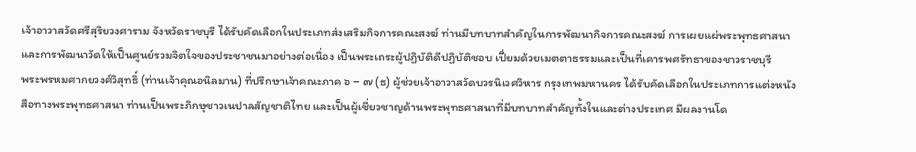เจ้าอาวาสวัดศรีสุริยวงศาราม จังหวัดราชบุรี ได้รับคัดเลือกในประเภทส่งเสริมกิจการคณะสงฆ์ ท่านมีบทบาทสำคัญในการพัฒนากิจการคณะสงฆ์ การเผยแผ่พระพุทธศาสนา และการพัฒนาวัดให้เป็นศูนย์รวมจิตใจของประชาชนมาอย่างต่อเนื่อง เป็นพระเถระผู้ปฏิบัติดีปฏิบัติชอบ เปี่ยมด้วยเมตตาธรรมและเป็นที่เคารพศรัทธาของชาวราชบุรี
พระพรหมศากยวงศ์วิสุทธิ์ (ท่านเจ้าคุณอนิลมาน) ที่ปรึกษาเจ้าคณะภาค ๖ – ๗ (ธ) ผู้ช่วยเจ้าอาวาสวัดบวรนิเวศวิหาร กรุงเทพมหานคร ได้รับคัดเลือกในประเภทการแต่งหนังสือทางพระพุทธศาสนา ท่านเป็นพระภิกษุชาวเนปาลสัญชาติไทย และเป็นผู้เชี่ยวชาญด้านพระพุทธศาสนาที่มีบทบาทสำคัญทั้งในและต่างประเทศ มีผลงานโด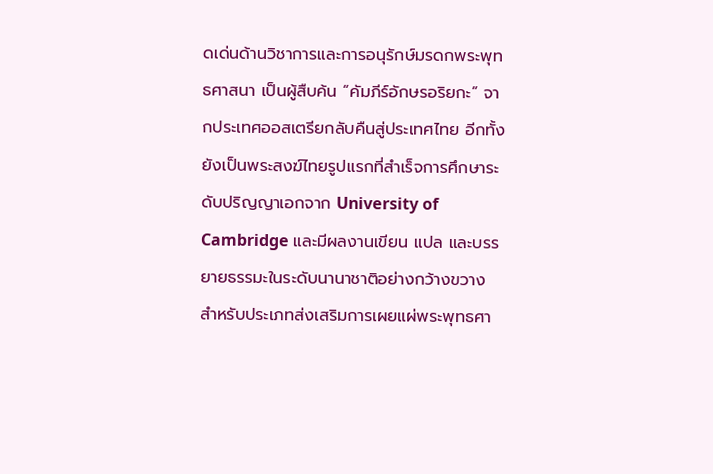ดเด่นด้านวิชาการและการอนุรักษ์มรดกพระพุทธศาสนา เป็นผู้สืบค้น “คัมภีร์อักษรอริยกะ” จากประเทศออสเตรียกลับคืนสู่ประเทศไทย อีกทั้งยังเป็นพระสงฆ์ไทยรูปแรกที่สำเร็จการศึกษาระดับปริญญาเอกจาก University of Cambridge และมีผลงานเขียน แปล และบรรยายธรรมะในระดับนานาชาติอย่างกว้างขวาง
สำหรับประเภทส่งเสริมการเผยแผ่พระพุทธศา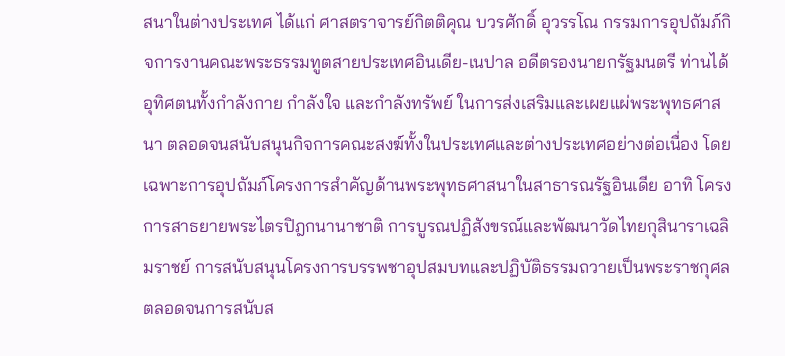สนาในต่างประเทศ ได้แก่ ศาสตราจารย์กิตติคุณ บวรศักดิ์ อุวรรโณ กรรมการอุปถัมภ์กิจการงานคณะพระธรรมทูตสายประเทศอินเดีย-เนปาล อดีตรองนายกรัฐมนตรี ท่านได้อุทิศตนทั้งกำลังกาย กำลังใจ และกำลังทรัพย์ ในการส่งเสริมและเผยแผ่พระพุทธศาสนา ตลอดจนสนับสนุนกิจการคณะสงฆ์ทั้งในประเทศและต่างประเทศอย่างต่อเนื่อง โดยเฉพาะการอุปถัมภ์โครงการสำคัญด้านพระพุทธศาสนาในสาธารณรัฐอินเดีย อาทิ โครงการสาธยายพระไตรปิฎกนานาชาติ การบูรณปฏิสังขรณ์และพัฒนาวัดไทยกุสินาราเฉลิมราชย์ การสนับสนุนโครงการบรรพชาอุปสมบทและปฏิบัติธรรมถวายเป็นพระราชกุศล ตลอดจนการสนับส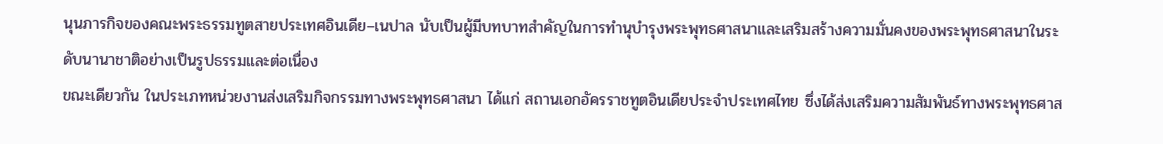นุนภารกิจของคณะพระธรรมทูตสายประเทศอินเดีย–เนปาล นับเป็นผู้มีบทบาทสำคัญในการทำนุบำรุงพระพุทธศาสนาและเสริมสร้างความมั่นคงของพระพุทธศาสนาในระดับนานาชาติอย่างเป็นรูปธรรมและต่อเนื่อง
ขณะเดียวกัน ในประเภทหน่วยงานส่งเสริมกิจกรรมทางพระพุทธศาสนา ได้แก่ สถานเอกอัครราชทูตอินเดียประจำประเทศไทย ซึ่งได้ส่งเสริมความสัมพันธ์ทางพระพุทธศาส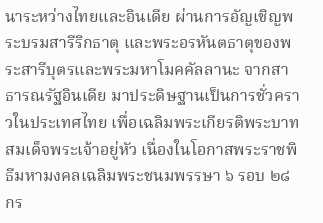นาระหว่างไทยและอินเดีย ผ่านการอัญเชิญพระบรมสารีริกธาตุ และพระอรหันตธาตุของพระสารีบุตรและพระมหาโมคคัลลานะ จากสาธารณรัฐอินเดีย มาประดิษฐานเป็นการชั่วคราวในประเทศไทย เพื่อเฉลิมพระเกียรติพระบาทสมเด็จพระเจ้าอยู่หัว เนื่องในโอกาสพระราชพิธีมหามงคลเฉลิมพระชนมพรรษา ๖ รอบ ๒๘ กร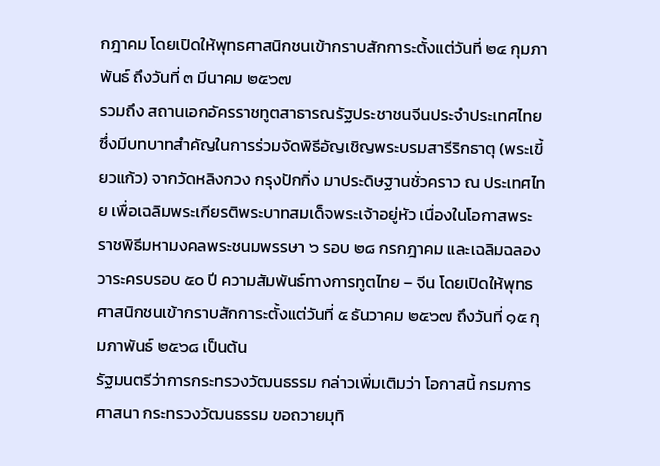กฎาคม โดยเปิดให้พุทธศาสนิกชนเข้ากราบสักการะตั้งแต่วันที่ ๒๔ กุมภาพันธ์ ถึงวันที่ ๓ มีนาคม ๒๕๖๗
รวมถึง สถานเอกอัครราชทูตสาธารณรัฐประชาชนจีนประจำประเทศไทย ซึ่งมีบทบาทสำคัญในการร่วมจัดพิธีอัญเชิญพระบรมสารีริกธาตุ (พระเขี้ยวแก้ว) จากวัดหลิงกวง กรุงปักกิ่ง มาประดิษฐานชั่วคราว ณ ประเทศไทย เพื่อเฉลิมพระเกียรติพระบาทสมเด็จพระเจ้าอยู่หัว เนื่องในโอกาสพระราชพิธีมหามงคลพระชนมพรรษา ๖ รอบ ๒๘ กรกฎาคม และเฉลิมฉลองวาระครบรอบ ๕๐ ปี ความสัมพันธ์ทางการทูตไทย – จีน โดยเปิดให้พุทธศาสนิกชนเข้ากราบสักการะตั้งแต่วันที่ ๕ ธันวาคม ๒๕๖๗ ถึงวันที่ ๑๕ กุมภาพันธ์ ๒๕๖๘ เป็นต้น
รัฐมนตรีว่าการกระทรวงวัฒนธรรม กล่าวเพิ่มเติมว่า โอกาสนี้ กรมการศาสนา กระทรวงวัฒนธรรม ขอถวายมุทิ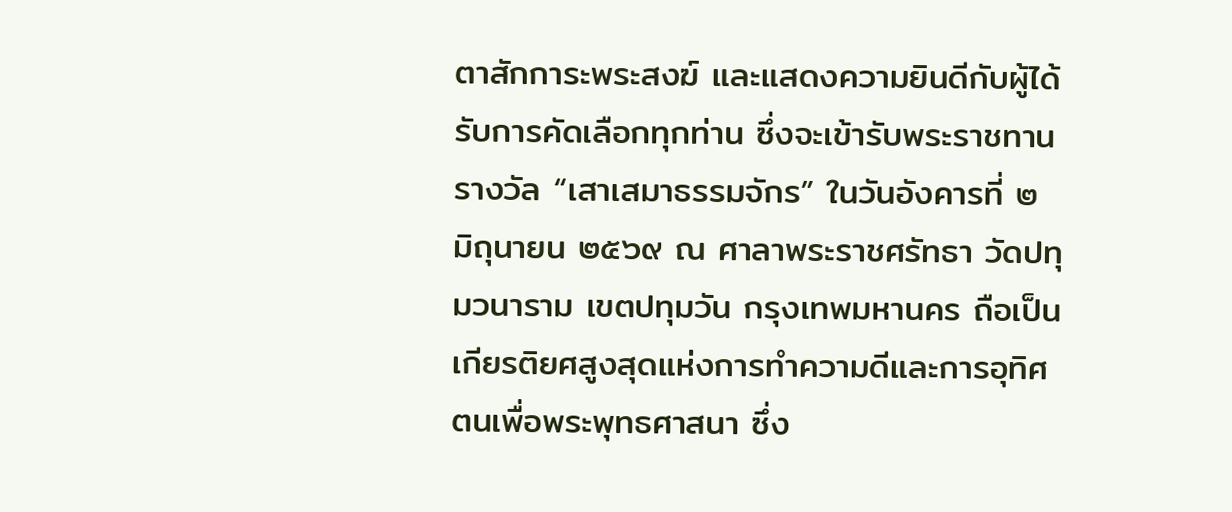ตาสักการะพระสงฆ์ และแสดงความยินดีกับผู้ได้รับการคัดเลือกทุกท่าน ซึ่งจะเข้ารับพระราชทานรางวัล “เสาเสมาธรรมจักร” ในวันอังคารที่ ๒ มิถุนายน ๒๕๖๙ ณ ศาลาพระราชศรัทธา วัดปทุมวนาราม เขตปทุมวัน กรุงเทพมหานคร ถือเป็นเกียรติยศสูงสุดแห่งการทำความดีและการอุทิศตนเพื่อพระพุทธศาสนา ซึ่ง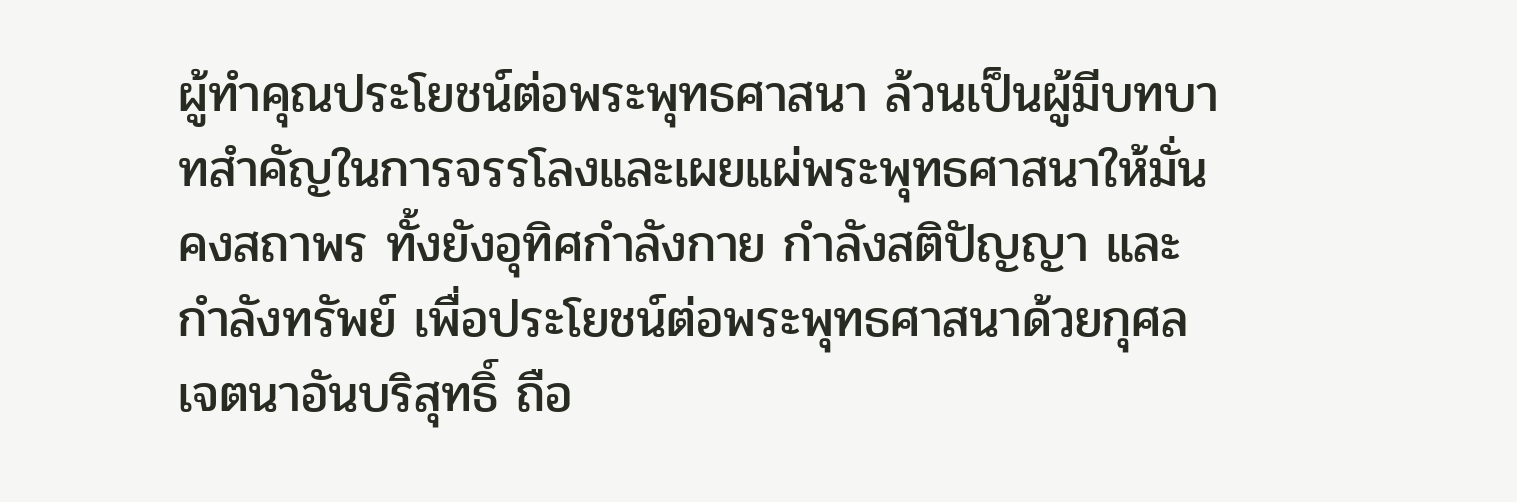ผู้ทำคุณประโยชน์ต่อพระพุทธศาสนา ล้วนเป็นผู้มีบทบาทสำคัญในการจรรโลงและเผยแผ่พระพุทธศาสนาให้มั่นคงสถาพร ทั้งยังอุทิศกำลังกาย กำลังสติปัญญา และกำลังทรัพย์ เพื่อประโยชน์ต่อพระพุทธศาสนาด้วยกุศลเจตนาอันบริสุทธิ์ ถือ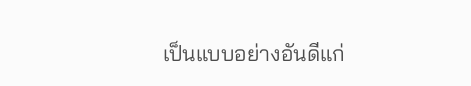เป็นแบบอย่างอันดีแก่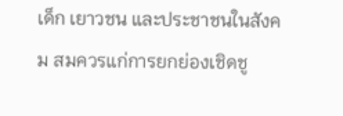เด็ก เยาวชน และประชาชนในสังคม สมควรแก่การยกย่องเชิดชู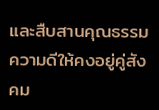และสืบสานคุณธรรมความดีให้คงอยู่คู่สังคม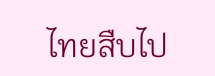ไทยสืบไป